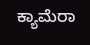ಕ್ಯಾಮೆರಾ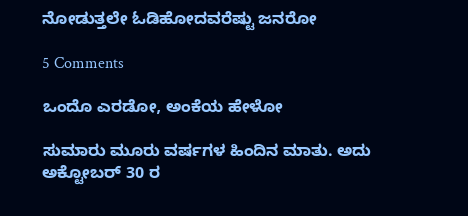ನೋಡುತ್ತಲೇ ಓಡಿಹೋದವರೆಷ್ಟು ಜನರೋ

5 Comments

ಒಂದೊ ಎರಡೋ, ಅಂಕೆಯ ಹೇಳೋ

ಸುಮಾರು ಮೂರು ವರ್ಷಗಳ ಹಿಂದಿನ ಮಾತು. ಅದು ಅಕ್ಟೋಬರ್ 30 ರ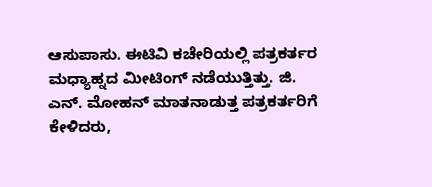ಆಸುಪಾಸು. ಈಟಿವಿ ಕಚೇರಿಯಲ್ಲಿ ಪತ್ರಕರ್ತರ ಮಧ್ಯಾಹ್ನದ ಮೀಟಿಂಗ್ ನಡೆಯುತ್ತಿತ್ತು. ಜಿ. ಎನ್. ಮೋಹನ್ ಮಾತನಾಡುತ್ತ ಪತ್ರಕರ್ತರಿಗೆ ಕೇಳಿದರು,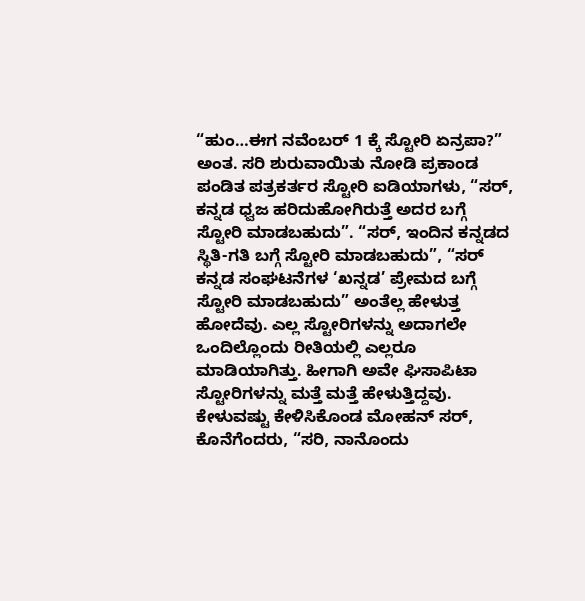“ಹುಂ…ಈಗ ನವೆಂಬರ್ 1 ಕ್ಕೆ ಸ್ಟೋರಿ ಏನ್ರಪಾ?” ಅಂತ. ಸರಿ ಶುರುವಾಯಿತು ನೋಡಿ ಪ್ರಕಾಂಡ ಪಂಡಿತ ಪತ್ರಕರ್ತರ ಸ್ಟೋರಿ ಐಡಿಯಾಗಳು, “ಸರ್, ಕನ್ನಡ ಧ್ವಜ ಹರಿದುಹೋಗಿರುತ್ತೆ ಅದರ ಬಗ್ಗೆ ಸ್ಟೋರಿ ಮಾಡಬಹುದು”. “ಸರ್, ಇಂದಿನ ಕನ್ನಡದ ಸ್ಥಿತಿ-ಗತಿ ಬಗ್ಗೆ ಸ್ಟೋರಿ ಮಾಡಬಹುದು”, “ಸರ್ ಕನ್ನಡ ಸಂಘಟನೆಗಳ ‘ಖನ್ನಡ’ ಪ್ರೇಮದ ಬಗ್ಗೆ ಸ್ಟೋರಿ ಮಾಡಬಹುದು” ಅಂತೆಲ್ಲ ಹೇಳುತ್ತ ಹೋದೆವು. ಎಲ್ಲ ಸ್ಟೋರಿಗಳನ್ನು ಅದಾಗಲೇ ಒಂದಿಲ್ಲೊಂದು ರೀತಿಯಲ್ಲಿ ಎಲ್ಲರೂ ಮಾಡಿಯಾಗಿತ್ತು. ಹೀಗಾಗಿ ಅವೇ ಘಿಸಾಪಿಟಾ ಸ್ಟೋರಿಗಳನ್ನು ಮತ್ತೆ ಮತ್ತೆ ಹೇಳುತ್ತಿದ್ದವು. ಕೇಳುವಷ್ಟು ಕೇಳಿಸಿಕೊಂಡ ಮೋಹನ್ ಸರ್, ಕೊನೆಗೆಂದರು, “ಸರಿ, ನಾನೊಂದು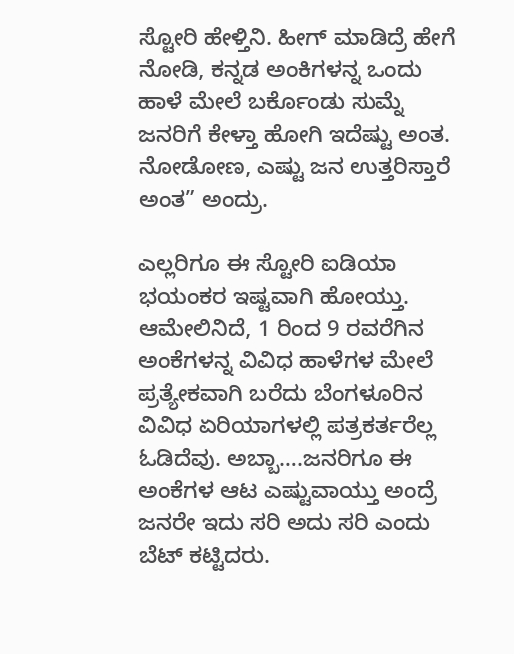ಸ್ಟೋರಿ ಹೇಳ್ತಿನಿ. ಹೀಗ್ ಮಾಡಿದ್ರೆ ಹೇಗೆ ನೋಡಿ, ಕನ್ನಡ ಅಂಕಿಗಳನ್ನ ಒಂದು ಹಾಳೆ ಮೇಲೆ ಬರ್ಕೊಂಡು ಸುಮ್ನೆ ಜನರಿಗೆ ಕೇಳ್ತಾ ಹೋಗಿ ಇದೆಷ್ಟು ಅಂತ. ನೋಡೋಣ, ಎಷ್ಟು ಜನ ಉತ್ತರಿಸ್ತಾರೆ ಅಂತ” ಅಂದ್ರು.

ಎಲ್ಲರಿಗೂ ಈ ಸ್ಟೋರಿ ಐಡಿಯಾ ಭಯಂಕರ ಇಷ್ಟವಾಗಿ ಹೋಯ್ತು. ಆಮೇಲಿನಿದೆ, 1 ರಿಂದ 9 ರವರೆಗಿನ ಅಂಕೆಗಳನ್ನ ವಿವಿಧ ಹಾಳೆಗಳ ಮೇಲೆ ಪ್ರತ್ಯೇಕವಾಗಿ ಬರೆದು ಬೆಂಗಳೂರಿನ ವಿವಿಧ ಏರಿಯಾಗಳಲ್ಲಿ ಪತ್ರಕರ್ತರೆಲ್ಲ ಓಡಿದೆವು. ಅಬ್ಬಾ….ಜನರಿಗೂ ಈ ಅಂಕೆಗಳ ಆಟ ಎಷ್ಟುವಾಯ್ತು ಅಂದ್ರೆ ಜನರೇ ಇದು ಸರಿ ಅದು ಸರಿ ಎಂದು ಬೆಟ್ ಕಟ್ಟಿದರು.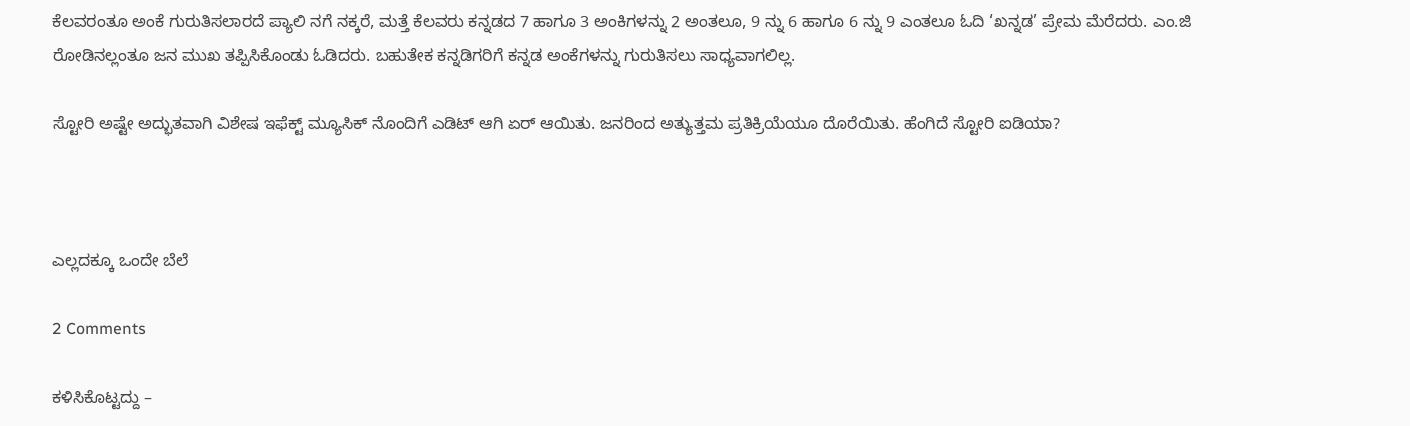ಕೆಲವರಂತೂ ಅಂಕೆ ಗುರುತಿಸಲಾರದೆ ಪ್ಯಾಲಿ ನಗೆ ನಕ್ಕರೆ, ಮತ್ತೆ ಕೆಲವರು ಕನ್ನಡದ 7 ಹಾಗೂ 3 ಅಂಕಿಗಳನ್ನು 2 ಅಂತಲೂ, 9 ನ್ನು 6 ಹಾಗೂ 6 ನ್ನು 9 ಎಂತಲೂ ಓದಿ ‘ಖನ್ನಡ’ ಪ್ರೇಮ ಮೆರೆದರು. ಎಂ.ಜಿ ರೋಡಿನಲ್ಲಂತೂ ಜನ ಮುಖ ತಪ್ಪಿಸಿಕೊಂಡು ಓಡಿದರು. ಬಹುತೇಕ ಕನ್ನಡಿಗರಿಗೆ ಕನ್ನಡ ಅಂಕೆಗಳನ್ನು ಗುರುತಿಸಲು ಸಾಧ್ಯವಾಗಲಿಲ್ಲ.

ಸ್ಟೋರಿ ಅಷ್ಟೇ ಅದ್ಭುತವಾಗಿ ವಿಶೇಷ ಇಫೆಕ್ಟ್ ಮ್ಯೂಸಿಕ್ ನೊಂದಿಗೆ ಎಡಿಟ್ ಆಗಿ ಏರ್ ಆಯಿತು. ಜನರಿಂದ ಅತ್ಯುತ್ತಮ ಪ್ರತಿಕ್ರಿಯೆಯೂ ದೊರೆಯಿತು. ಹೆಂಗಿದೆ ಸ್ಟೋರಿ ಐಡಿಯಾ?



ಎಲ್ಲದಕ್ಕೂ ಒಂದೇ ಬೆಲೆ

2 Comments

ಕಳಿಸಿಕೊಟ್ಟದ್ದು –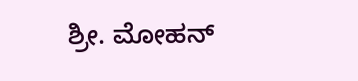ಶ್ರೀ. ಮೋಹನ್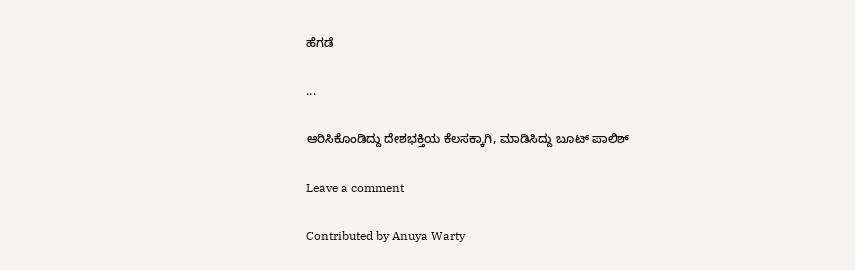ಹೆಗಡೆ

...

ಆರಿಸಿಕೊಂಡಿದ್ದು ದೇಶಭಕ್ತಿಯ ಕೆಲಸಕ್ಕಾಗಿ, ಮಾಡಿಸಿದ್ದು ಬೂಟ್ ಪಾಲಿಶ್

Leave a comment

Contributed by Anuya Warty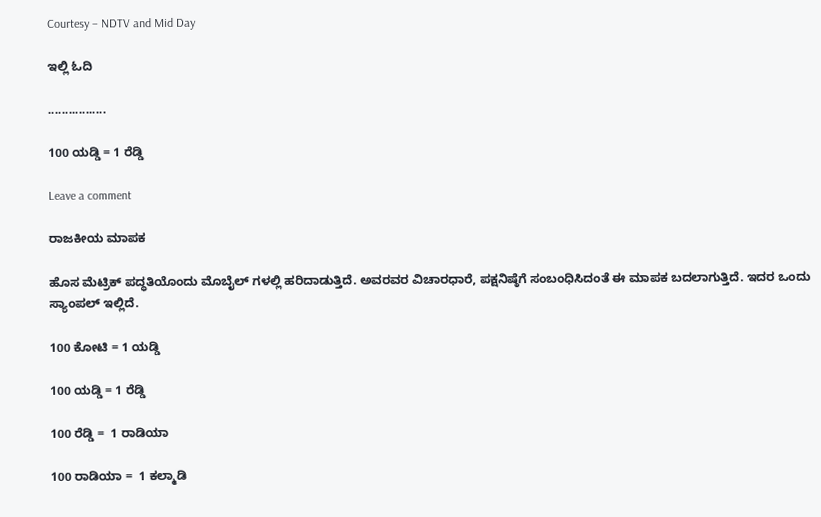Courtesy – NDTV and Mid Day

ಇಲ್ಲಿ ಓದಿ

.................

100 ಯಡ್ಡಿ = 1 ರೆಡ್ಡಿ

Leave a comment

ರಾಜಕೀಯ ಮಾಪಕ

ಹೊಸ ಮೆಟ್ರಿಕ್ ಪದ್ಧತಿಯೊಂದು ಮೊಬೈಲ್ ಗಳಲ್ಲಿ ಹರಿದಾಡುತ್ತಿದೆ. ಅವರವರ ವಿಚಾರಧಾರೆ, ಪಕ್ಷನಿಷ್ಠೆಗೆ ಸಂಬಂಧಿಸಿದಂತೆ ಈ ಮಾಪಕ ಬದಲಾಗುತ್ತಿದೆ. ಇದರ ಒಂದು ಸ್ಯಾಂಪಲ್ ಇಲ್ಲಿದೆ.

100 ಕೋಟಿ = 1 ಯಡ್ಡಿ

100 ಯಡ್ಡಿ = 1 ರೆಡ್ಡಿ

100 ರೆಡ್ಡಿ =  1 ರಾಡಿಯಾ

100 ರಾಡಿಯಾ =  1 ಕಲ್ಮಾಡಿ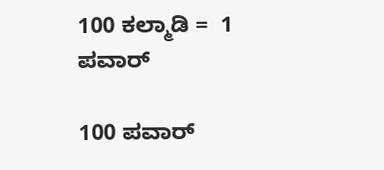100 ಕಲ್ಮಾಡಿ =  1 ಪವಾರ್

100 ಪವಾರ್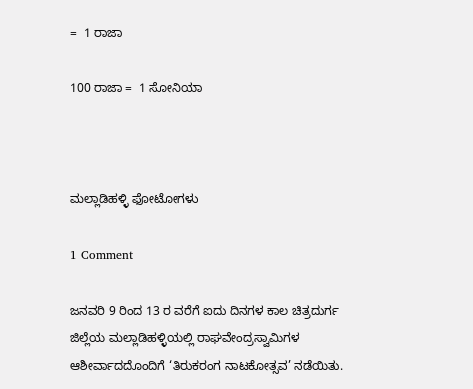=  1 ರಾಜಾ

100 ರಾಜಾ =  1 ಸೋನಿಯಾ



ಮಲ್ಲಾಡಿಹಳ್ಳಿ ಫೋಟೋಗಳು

1 Comment

ಜನವರಿ 9 ರಿಂದ 13 ರ ವರೆಗೆ ಐದು ದಿನಗಳ ಕಾಲ ಚಿತ್ರದುರ್ಗ ಜಿಲ್ಲೆಯ ಮಲ್ಲಾಡಿಹಳ್ಳಿಯಲ್ಲಿ ರಾಘವೇಂದ್ರಸ್ವಾಮಿಗಳ ಆಶೀರ್ವಾದದೊಂದಿಗೆ ‘ತಿರುಕರಂಗ ನಾಟಕೋತ್ಸವ’ ನಡೆಯಿತು.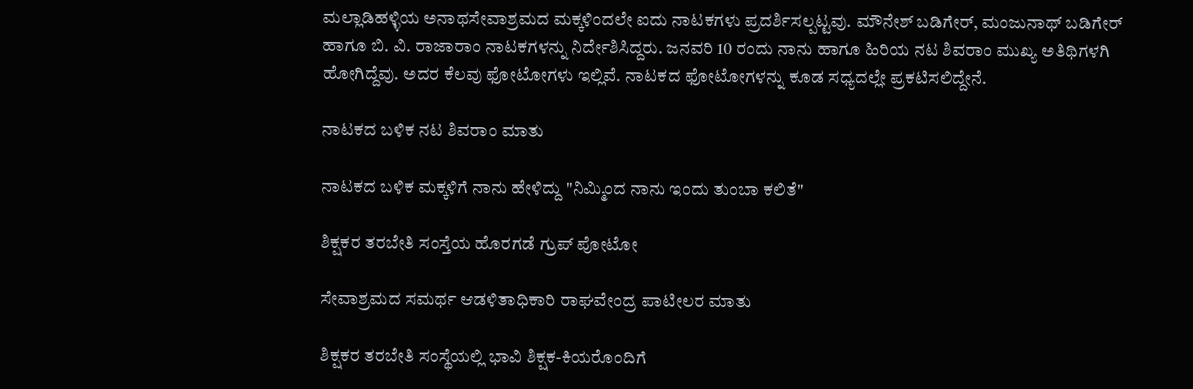ಮಲ್ಲಾಡಿಹಳ್ಳಿಯ ಅನಾಥಸೇವಾಶ್ರಮದ ಮಕ್ಕಳಿಂದಲೇ ಐದು ನಾಟಕಗಳು ಪ್ರದರ್ಶಿಸಲ್ಪಟ್ಟವು. ಮೌನೇಶ್ ಬಡಿಗೇರ್, ಮಂಜುನಾಥ್ ಬಡಿಗೇರ್  ಹಾಗೂ ಬಿ. ವಿ. ರಾಜಾರಾಂ ನಾಟಕಗಳನ್ನು ನಿರ್ದೇಶಿಸಿದ್ದರು. ಜನವರಿ 10 ರಂದು ನಾನು ಹಾಗೂ ಹಿರಿಯ ನಟ ಶಿವರಾಂ ಮುಖ್ಯ ಅತಿಥಿಗಳಗಿ ಹೋಗಿದ್ದೆವು. ಅದರ ಕೆಲವು ಫೋಟೋಗಳು ಇಲ್ಲಿವೆ. ನಾಟಕದ ಫೋಟೋಗಳನ್ನು ಕೂಡ ಸಧ್ಯದಲ್ಲೇ ಪ್ರಕಟಿಸಲಿದ್ದೇನೆ.

ನಾಟಕದ ಬಳಿಕ ನಟ ಶಿವರಾಂ ಮಾತು

ನಾಟಕದ ಬಳಿಕ ಮಕ್ಕಳಿಗೆ ನಾನು ಹೇಳಿದ್ದು "ನಿಮ್ಮಿಂದ ನಾನು ಇಂದು ತುಂಬಾ ಕಲಿತೆ"

ಶಿಕ್ಷಕರ ತರಬೇತಿ ಸಂಸ್ತೆಯ ಹೊರಗಡೆ ಗ್ರುಪ್ ಪೋಟೋ

ಸೇವಾಶ್ರಮದ ಸಮರ್ಥ ಆಡಳಿತಾಧಿಕಾರಿ ರಾಘವೇಂದ್ರ ಪಾಟೀಲರ ಮಾತು

ಶಿಕ್ಷಕರ ತರಬೇತಿ ಸಂಸ್ಥೆಯಲ್ಲಿ ಭಾವಿ ಶಿಕ್ಷಕ-ಕಿಯರೊಂದಿಗೆ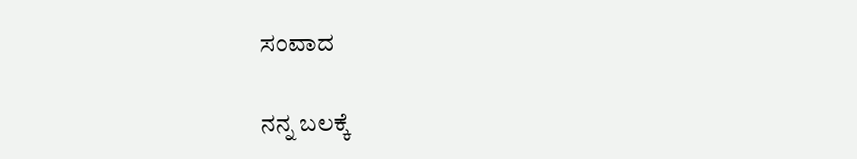ಸಂವಾದ

ನನ್ನ ಬಲಕ್ಕೆ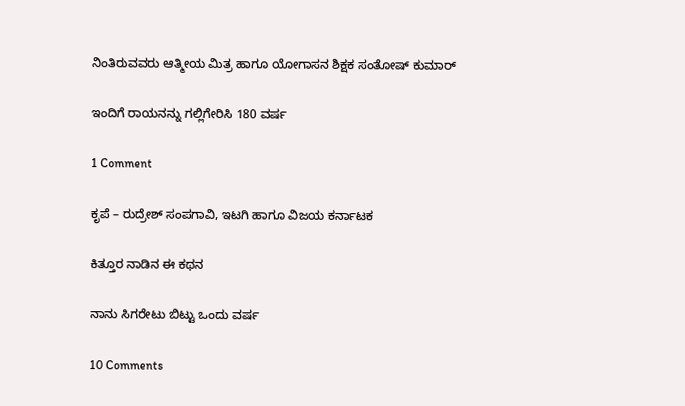ನಿಂತಿರುವವರು ಆತ್ಮೀಯ ಮಿತ್ರ ಹಾಗೂ ಯೋಗಾಸನ ಶಿಕ್ಷಕ ಸಂತೋಷ್ ಕುಮಾರ್

ಇಂದಿಗೆ ರಾಯನನ್ನು ಗಲ್ಲಿಗೇರಿಸಿ 180 ವರ್ಷ

1 Comment

ಕೃಪೆ – ರುದ್ರೇಶ್ ಸಂಪಗಾವಿ, ಇಟಗಿ ಹಾಗೂ ವಿಜಯ ಕರ್ನಾಟಕ

ಕಿತ್ತೂರ ನಾಡಿನ ಈ ಕಥನ

ನಾನು ಸಿಗರೇಟು ಬಿಟ್ಟು ಒಂದು ವರ್ಷ

10 Comments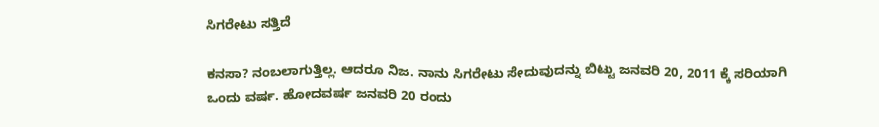ಸಿಗರೇಟು ಸತ್ತಿದೆ

ಕನಸಾ? ನಂಬಲಾಗುತ್ತಿಲ್ಲ. ಆದರೂ ನಿಜ. ನಾನು ಸಿಗರೇಟು ಸೇದುವುದನ್ನು ಬಿಟ್ಟು ಜನವರಿ 20, 2011 ಕ್ಕೆ ಸರಿಯಾಗಿ ಒಂದು ವರ್ಷ. ಹೋದವರ್ಷ ಜನವರಿ 20 ರಂದು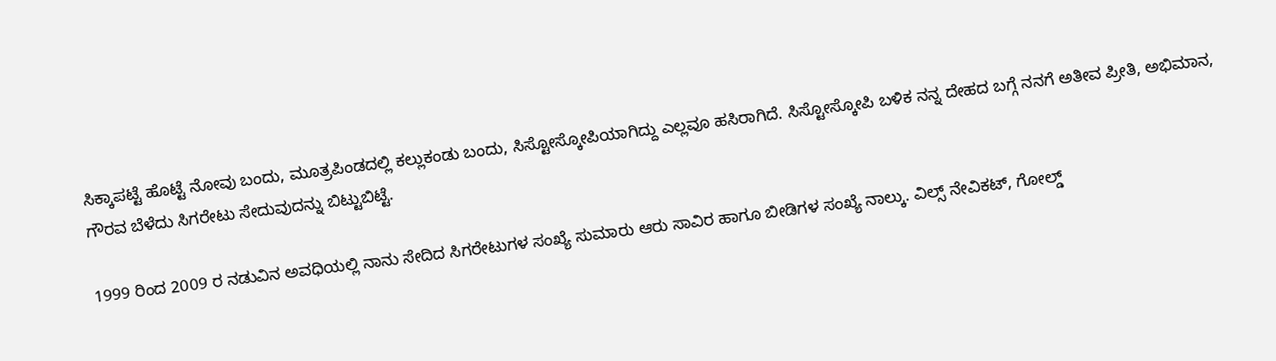ಸಿಕ್ಕಾಪಟ್ಟೆ ಹೊಟ್ಟೆ ನೋವು ಬಂದು, ಮೂತ್ರಪಿಂಡದಲ್ಲಿ ಕಲ್ಲುಕಂಡು ಬಂದು, ಸಿಸ್ಟೋಸ್ಕೋಪಿಯಾಗಿದ್ದು ಎಲ್ಲವೂ ಹಸಿರಾಗಿದೆ. ಸಿಸ್ಟೋಸ್ಕೋಪಿ ಬಳಿಕ ನನ್ನ ದೇಹದ ಬಗ್ಗೆ ನನಗೆ ಅತೀವ ಪ್ರೀತಿ, ಅಭಿಮಾನ, ಗೌರವ ಬೆಳೆದು ಸಿಗರೇಟು ಸೇದುವುದನ್ನು ಬಿಟ್ಟುಬಿಟ್ಟೆ.

1999 ರಿಂದ 2009 ರ ನಡುವಿನ ಅವಧಿಯಲ್ಲಿ ನಾನು ಸೇದಿದ ಸಿಗರೇಟುಗಳ ಸಂಖ್ಯೆ ಸುಮಾರು ಆರು ಸಾವಿರ ಹಾಗೂ ಬೀಡಿಗಳ ಸಂಖ್ಯೆ ನಾಲ್ಕು. ವಿಲ್ಸ್ ನೇವಿಕಟ್, ಗೋಲ್ಡ್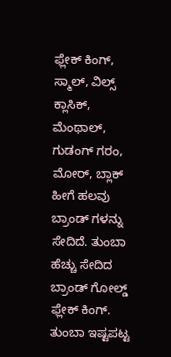ಫ್ಲೇಕ್ ಕಿಂಗ್, ಸ್ಮಾಲ್, ವಿಲ್ಸ್ ಕ್ಲಾಸಿಕ್, ಮೆಂಥಾಲ್, ಗುಡಂಗ್ ಗರಂ, ಮೋರ್, ಬ್ಲಾಕ್ ಹೀಗೆ ಹಲವು ಬ್ರಾಂಡ್ ಗಳನ್ನು ಸೇದಿದೆ. ತುಂಬಾ ಹೆಚ್ಚು ಸೇದಿದ ಬ್ರಾಂಡ್ ಗೋಲ್ಡ್ ಫ್ಲೇಕ್ ಕಿಂಗ್. ತುಂಬಾ ಇಷ್ಟಪಟ್ಟ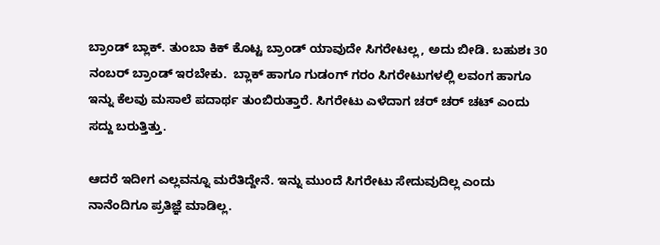ಬ್ರಾಂಡ್ ಬ್ಲಾಕ್. ತುಂಬಾ ಕಿಕ್ ಕೊಟ್ಟ ಬ್ರಾಂಡ್ ಯಾವುದೇ ಸಿಗರೇಟಲ್ಲ, ಅದು ಬೀಡಿ. ಬಹುಶಃ 30 ನಂಬರ್ ಬ್ರಾಂಡ್ ಇರಬೇಕು.  ಬ್ಲಾಕ್ ಹಾಗೂ ಗುಡಂಗ್ ಗರಂ ಸಿಗರೇಟುಗಳಲ್ಲಿ ಲವಂಗ ಹಾಗೂ ಇನ್ನು ಕೆಲವು ಮಸಾಲೆ ಪದಾರ್ಥ ತುಂಬಿರುತ್ತಾರೆ. ಸಿಗರೇಟು ಎಳೆದಾಗ ಚರ್ ಚರ್ ಚಟ್ ಎಂದು ಸದ್ದು ಬರುತ್ತಿತ್ತು.

ಆದರೆ ಇದೀಗ ಎಲ್ಲವನ್ನೂ ಮರೆತಿದ್ದೇನೆ. ಇನ್ನು ಮುಂದೆ ಸಿಗರೇಟು ಸೇದುವುದಿಲ್ಲ ಎಂದು ನಾನೆಂದಿಗೂ ಪ್ರತಿಜ್ಞೆ ಮಾಡಿಲ್ಲ.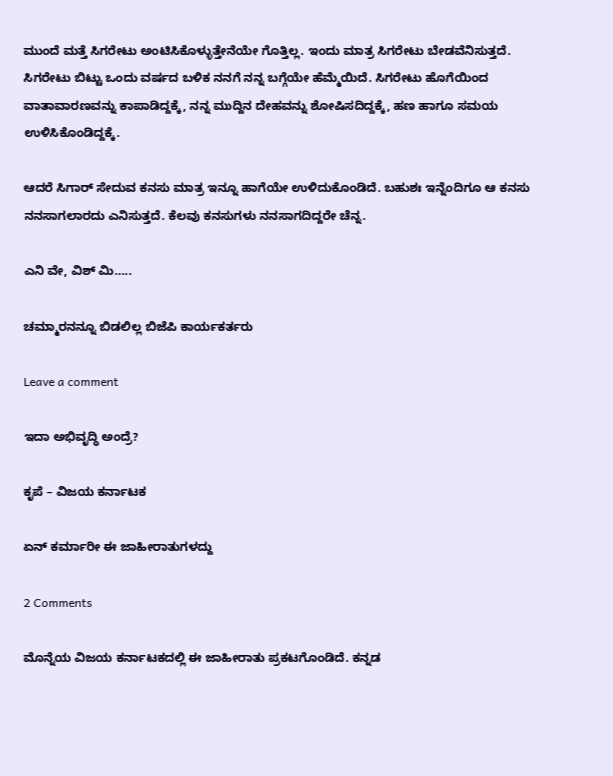ಮುಂದೆ ಮತ್ತೆ ಸಿಗರೇಟು ಅಂಟಿಸಿಕೊಳ್ಳುತ್ತೇನೆಯೇ ಗೊತ್ತಿಲ್ಲ. ಇಂದು ಮಾತ್ರ ಸಿಗರೇಟು ಬೇಡವೆನಿಸುತ್ತದೆ. ಸಿಗರೇಟು ಬಿಟ್ಟು ಒಂದು ವರ್ಷದ ಬಳಿಕ ನನಗೆ ನನ್ನ ಬಗ್ಗೆಯೇ ಹೆಮ್ಮೆಯಿದೆ. ಸಿಗರೇಟು ಹೊಗೆಯಿಂದ ವಾತಾವಾರಣವನ್ನು ಕಾಪಾಡಿದ್ದಕ್ಕೆ, ನನ್ನ ಮುದ್ದಿನ ದೇಹವನ್ನು ಶೋಷಿಸದಿದ್ದಕ್ಕೆ, ಹಣ ಹಾಗೂ ಸಮಯ ಉಳಿಸಿಕೊಂಡಿದ್ದಕ್ಕೆ.

ಆದರೆ ಸಿಗಾರ್ ಸೇದುವ ಕನಸು ಮಾತ್ರ ಇನ್ನೂ ಹಾಗೆಯೇ ಉಳಿದುಕೊಂಡಿದೆ. ಬಹುಶಃ ಇನ್ನೆಂದಿಗೂ ಆ ಕನಸು ನನಸಾಗಲಾರದು ಎನಿಸುತ್ತದೆ. ಕೆಲವು ಕನಸುಗಳು ನನಸಾಗದಿದ್ದರೇ ಚೆನ್ನ.

ಎನಿ ವೇ, ವಿಶ್ ಮಿ…..

ಚಮ್ಮಾರನನ್ನೂ ಬಿಡಲಿಲ್ಲ ಬಿಜೆಪಿ ಕಾರ್ಯಕರ್ತರು

Leave a comment

ಇದಾ ಅಭಿವೃದ್ಧಿ ಅಂದ್ರೆ?

ಕೃಪೆ – ವಿಜಯ ಕರ್ನಾಟಕ

ಏನ್ ಕರ್ಮಾರೀ ಈ ಜಾಹೀರಾತುಗಳದ್ದು

2 Comments

ಮೊನ್ನೆಯ ವಿಜಯ ಕರ್ನಾಟಕದಲ್ಲಿ ಈ ಜಾಹೀರಾತು ಪ್ರಕಟಗೊಂಡಿದೆ. ಕನ್ನಡ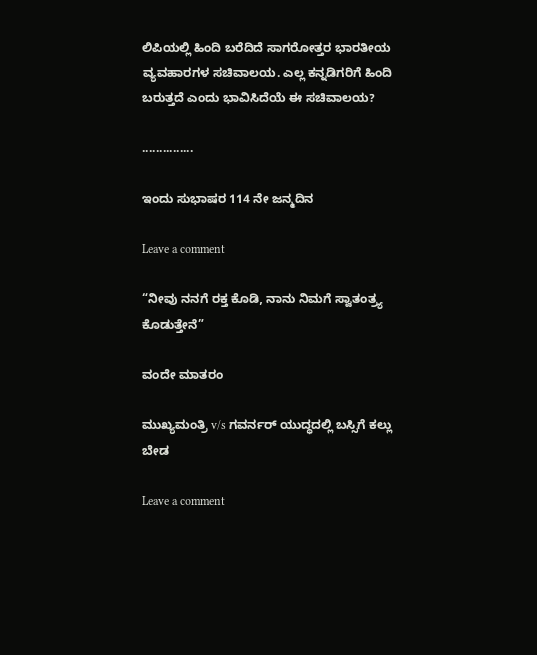ಲಿಪಿಯಲ್ಲಿ ಹಿಂದಿ ಬರೆದಿದೆ ಸಾಗರೋತ್ತರ ಭಾರತೀಯ ವ್ಯವಹಾರಗಳ ಸಚಿವಾಲಯ. ಎಲ್ಲ ಕನ್ನಡಿಗರಿಗೆ ಹಿಂದಿ ಬರುತ್ತದೆ ಎಂದು ಭಾವಿಸಿದೆಯೆ ಈ ಸಚಿವಾಲಯ?

...............

ಇಂದು ಸುಭಾಷರ 114 ನೇ ಜನ್ಮದಿನ

Leave a comment

“ನೀವು ನನಗೆ ರಕ್ತ ಕೊಡಿ, ನಾನು ನಿಮಗೆ ಸ್ವಾತಂತ್ರ್ಯ ಕೊಡುತ್ತೇನೆ”

ವಂದೇ ಮಾತರಂ

ಮುಖ್ಯಮಂತ್ರಿ v/s ಗವರ್ನರ್ ಯುದ್ಧದಲ್ಲಿ ಬಸ್ಸಿಗೆ ಕಲ್ಲು ಬೇಡ

Leave a comment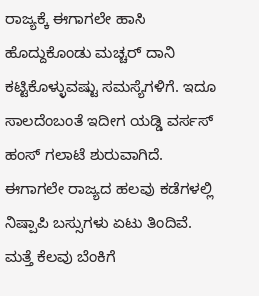ರಾಜ್ಯಕ್ಕೆ ಈಗಾಗಲೇ ಹಾಸಿ ಹೊದ್ದುಕೊಂಡು ಮಚ್ಚರ್ ದಾನಿ ಕಟ್ಟಿಕೊಳ್ಳುವಷ್ಟು ಸಮಸ್ಯೆಗಳಿಗೆ. ಇದೂ ಸಾಲದೆಂಬಂತೆ ಇದೀಗ ಯಡ್ಡಿ ವರ್ಸಸ್ ಹಂಸ್ ಗಲಾಟೆ ಶುರುವಾಗಿದೆ. ಈಗಾಗಲೇ ರಾಜ್ಯದ ಹಲವು ಕಡೆಗಳಲ್ಲಿ ನಿಷ್ಪಾಪಿ ಬಸ್ಸುಗಳು ಏಟು ತಿಂದಿವೆ. ಮತ್ತೆ ಕೆಲವು ಬೆಂಕಿಗೆ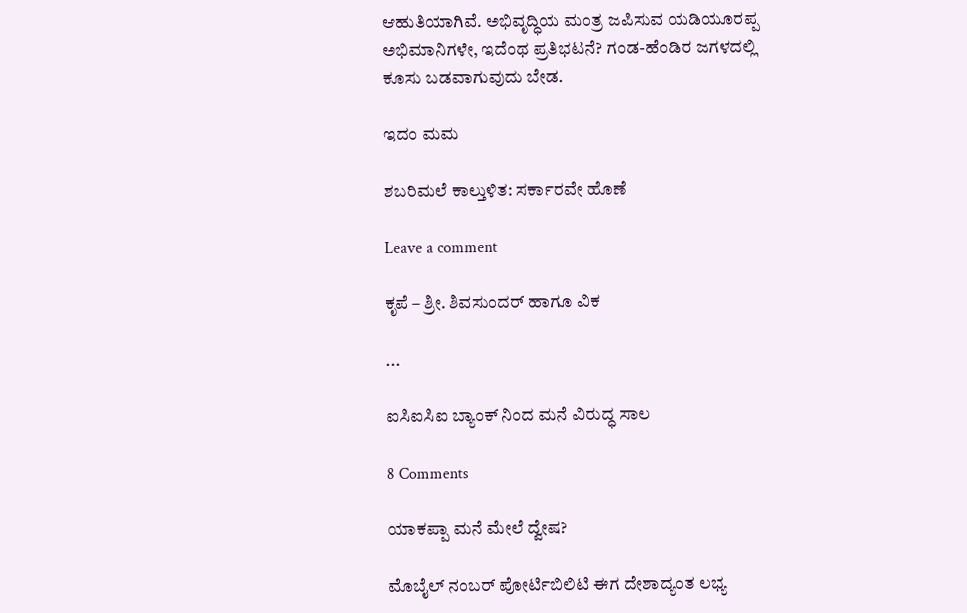ಆಹುತಿಯಾಗಿವೆ. ಅಭಿವೃದ್ಧಿಯ ಮಂತ್ರ ಜಪಿಸುವ ಯಡಿಯೂರಪ್ಪ ಅಭಿಮಾನಿಗಳೇ, ಇದೆಂಥ ಪ್ರತಿಭಟನೆ? ಗಂಡ-ಹೆಂಡಿರ ಜಗಳದಲ್ಲಿ ಕೂಸು ಬಡವಾಗುವುದು ಬೇಡ.

ಇದಂ ಮಮ

ಶಬರಿಮಲೆ ಕಾಲ್ತುಳಿತ: ಸರ್ಕಾರವೇ ಹೊಣೆ

Leave a comment

ಕೃಪೆ – ಶ್ರೀ. ಶಿವಸುಂದರ್ ಹಾಗೂ ವಿಕ

...

ಐಸಿಐಸಿಐ ಬ್ಯಾಂಕ್ ನಿಂದ ಮನೆ ವಿರುದ್ಧ ಸಾಲ

8 Comments

ಯಾಕಪ್ಪಾ ಮನೆ ಮೇಲೆ ದ್ವೇಷ?

ಮೊಬೈಲ್ ನಂಬರ್ ಪೋರ್ಟಿಬಿಲಿಟಿ ಈಗ ದೇಶಾದ್ಯಂತ ಲಭ್ಯ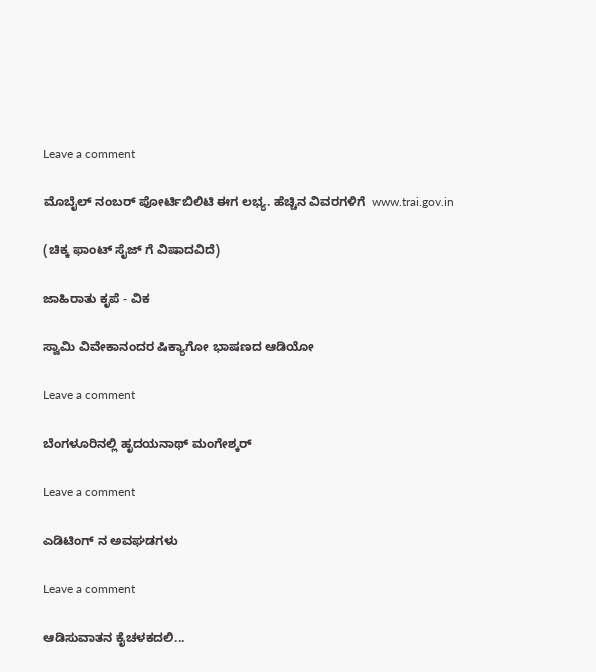Leave a comment

ಮೊಬೈಲ್ ನಂಬರ್ ಪೋರ್ಟಿಬಿಲಿಟಿ ಈಗ ಲಭ್ಯ. ಹೆಚ್ಚಿನ ವಿವರಗಳಿಗೆ  www.trai.gov.in

(ಚಿಕ್ಕ ಫಾಂಟ್ ಸೈಜ್ ಗೆ ವಿಷಾದವಿದೆ)

ಜಾಹಿರಾತು ಕೃಪೆ - ವಿಕ

ಸ್ವಾಮಿ ವಿವೇಕಾನಂದರ ಷಿಕ್ಯಾಗೋ ಭಾಷಣದ ಆಡಿಯೋ

Leave a comment

ಬೆಂಗಳೂರಿನಲ್ಲಿ ಹೃದಯನಾಥ್ ಮಂಗೇಶ್ಕರ್

Leave a comment

ಎಡಿಟಿಂಗ್ ನ ಅವಘಡಗಳು

Leave a comment

ಆಡಿಸುವಾತನ ಕೈಚಳಕದಲಿ...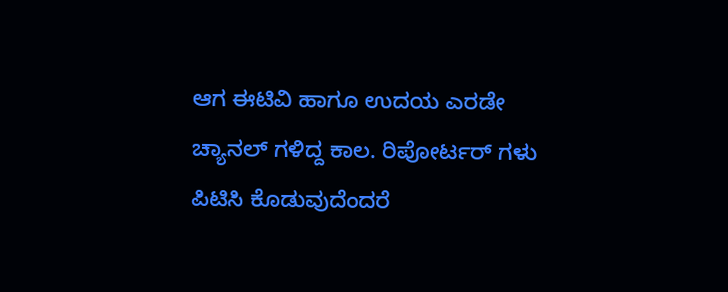ಆಗ ಈಟಿವಿ ಹಾಗೂ ಉದಯ ಎರಡೇ ಚ್ಯಾನಲ್ ಗಳಿದ್ದ ಕಾಲ. ರಿಪೋರ್ಟರ್ ಗಳು ಪಿಟಿಸಿ ಕೊಡುವುದೆಂದರೆ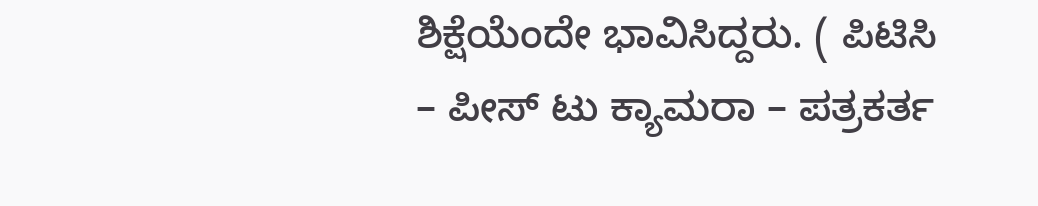ಶಿಕ್ಷೆಯೆಂದೇ ಭಾವಿಸಿದ್ದರು. ( ಪಿಟಿಸಿ – ಪೀಸ್ ಟು ಕ್ಯಾಮರಾ – ಪತ್ರಕರ್ತ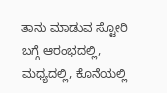ತಾನು ಮಾಡುವ ಸ್ಟೋರಿ ಬಗ್ಗೆ ಆರಂಭದಲ್ಲಿ, ಮಧ್ಯದಲ್ಲಿ, ಕೊನೆಯಲ್ಲಿ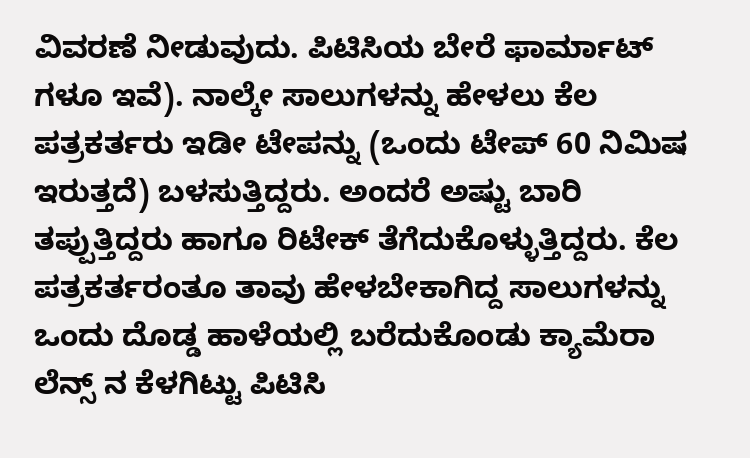ವಿವರಣೆ ನೀಡುವುದು. ಪಿಟಿಸಿಯ ಬೇರೆ ಫಾರ್ಮಾಟ್ ಗಳೂ ಇವೆ). ನಾಲ್ಕೇ ಸಾಲುಗಳನ್ನು ಹೇಳಲು ಕೆಲ ಪತ್ರಕರ್ತರು ಇಡೀ ಟೇಪನ್ನು (ಒಂದು ಟೇಪ್ 60 ನಿಮಿಷ ಇರುತ್ತದೆ) ಬಳಸುತ್ತಿದ್ದರು. ಅಂದರೆ ಅಷ್ಟು ಬಾರಿ ತಪ್ಪುತ್ತಿದ್ದರು ಹಾಗೂ ರಿಟೇಕ್ ತೆಗೆದುಕೊಳ್ಳುತ್ತಿದ್ದರು. ಕೆಲ ಪತ್ರಕರ್ತರಂತೂ ತಾವು ಹೇಳಬೇಕಾಗಿದ್ದ ಸಾಲುಗಳನ್ನು ಒಂದು ದೊಡ್ಡ ಹಾಳೆಯಲ್ಲಿ ಬರೆದುಕೊಂಡು ಕ್ಯಾಮೆರಾ ಲೆನ್ಸ್ ನ ಕೆಳಗಿಟ್ಟು ಪಿಟಿಸಿ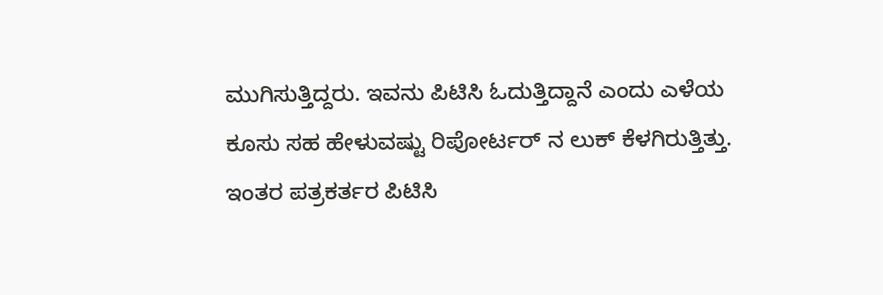ಮುಗಿಸುತ್ತಿದ್ದರು. ಇವನು ಪಿಟಿಸಿ ಓದುತ್ತಿದ್ದಾನೆ ಎಂದು ಎಳೆಯ ಕೂಸು ಸಹ ಹೇಳುವಷ್ಟು ರಿಪೋರ್ಟರ್ ನ ಲುಕ್ ಕೆಳಗಿರುತ್ತಿತ್ತು. ಇಂತರ ಪತ್ರಕರ್ತರ ಪಿಟಿಸಿ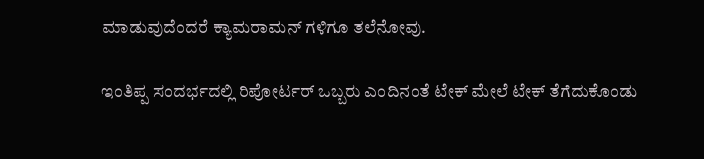ಮಾಡುವುದೆಂದರೆ ಕ್ಯಾಮರಾಮನ್ ಗಳಿಗೂ ತಲೆನೋವು.

ಇಂತಿಪ್ಪ ಸಂದರ್ಭದಲ್ಲಿ ರಿಪೋರ್ಟರ್ ಒಬ್ಬರು ಎಂದಿನಂತೆ ಟೇಕ್ ಮೇಲೆ ಟೇಕ್ ತೆಗೆದುಕೊಂಡು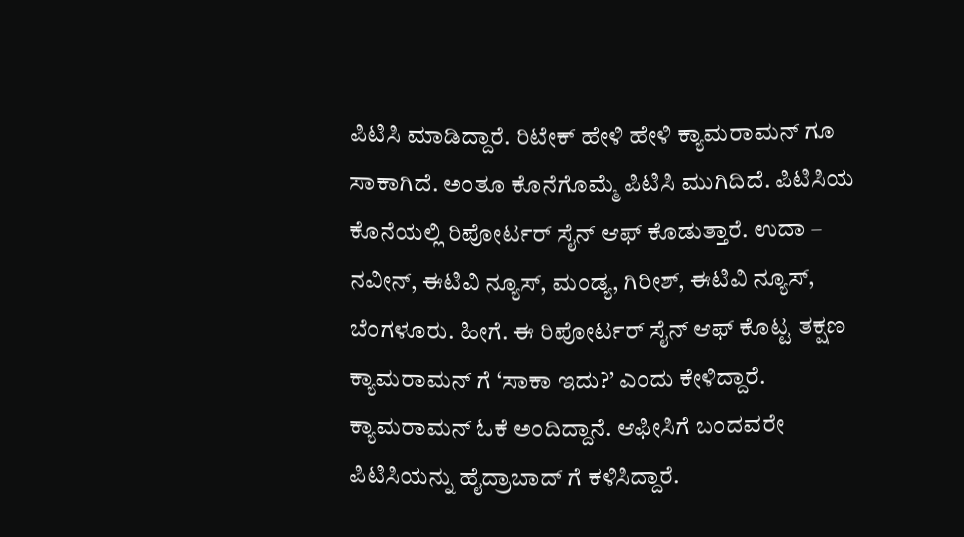ಪಿಟಿಸಿ ಮಾಡಿದ್ದಾರೆ. ರಿಟೇಕ್ ಹೇಳಿ ಹೇಳಿ ಕ್ಯಾಮರಾಮನ್ ಗೂ ಸಾಕಾಗಿದೆ. ಅಂತೂ ಕೊನೆಗೊಮ್ಮೆ ಪಿಟಿಸಿ ಮುಗಿದಿದೆ. ಪಿಟಿಸಿಯ ಕೊನೆಯಲ್ಲಿ ರಿಪೋರ್ಟರ್ ಸೈನ್ ಆಫ್ ಕೊಡುತ್ತಾರೆ. ಉದಾ – ನವೀನ್, ಈಟಿವಿ ನ್ಯೂಸ್, ಮಂಡ್ಯ, ಗಿರೀಶ್, ಈಟಿವಿ ನ್ಯೂಸ್, ಬೆಂಗಳೂರು. ಹೀಗೆ. ಈ ರಿಪೋರ್ಟರ್ ಸೈನ್ ಆಫ್ ಕೊಟ್ಟ ತಕ್ಷಣ ಕ್ಯಾಮರಾಮನ್ ಗೆ ‘ಸಾಕಾ ಇದು?’ ಎಂದು ಕೇಳಿದ್ದಾರೆ. ಕ್ಯಾಮರಾಮನ್ ಓಕೆ ಅಂದಿದ್ದಾನೆ. ಆಫೀಸಿಗೆ ಬಂದವರೇ ಪಿಟಿಸಿಯನ್ನು ಹೈದ್ರಾಬಾದ್ ಗೆ ಕಳಿಸಿದ್ದಾರೆ.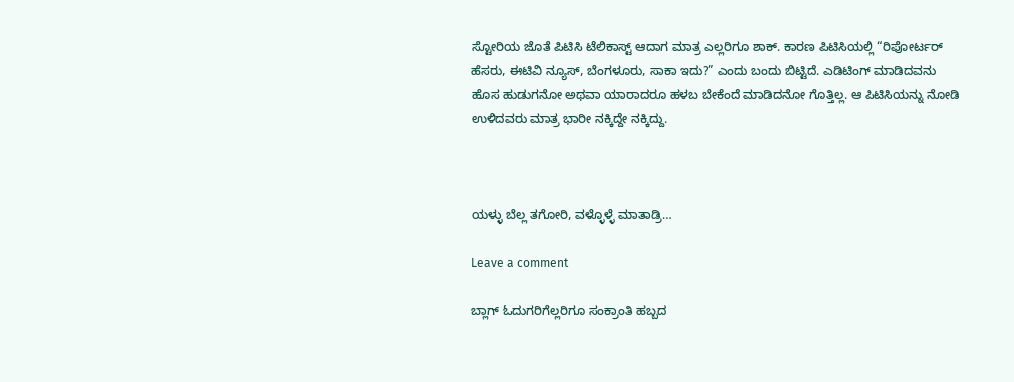ಸ್ಟೋರಿಯ ಜೊತೆ ಪಿಟಿಸಿ ಟೆಲಿಕಾಸ್ಟ್ ಆದಾಗ ಮಾತ್ರ ಎಲ್ಲರಿಗೂ ಶಾಕ್. ಕಾರಣ ಪಿಟಿಸಿಯಲ್ಲಿ “ರಿಪೋರ್ಟರ್ ಹೆಸರು, ಈಟಿವಿ ನ್ಯೂಸ್, ಬೆಂಗಳೂರು, ಸಾಕಾ ಇದು?” ಎಂದು ಬಂದು ಬಿಟ್ಟಿದೆ. ಎಡಿಟಿಂಗ್ ಮಾಡಿದವನು ಹೊಸ ಹುಡುಗನೋ ಅಥವಾ ಯಾರಾದರೂ ಹಳಬ ಬೇಕೆಂದೆ ಮಾಡಿದನೋ ಗೊತ್ತಿಲ್ಲ. ಆ ಪಿಟಿಸಿಯನ್ನು ನೋಡಿ ಉಳಿದವರು ಮಾತ್ರ ಭಾರೀ ನಕ್ಕಿದ್ದೇ ನಕ್ಕಿದ್ದು.



ಯಳ್ಳು ಬೆಲ್ಲ ತಗೋರಿ, ವಳ್ಳೊಳ್ಳೆ ಮಾತಾಡ್ರಿ…

Leave a comment

ಬ್ಲಾಗ್ ಓದುಗರಿಗೆಲ್ಲರಿಗೂ ಸಂಕ್ರಾಂತಿ ಹಬ್ಬದ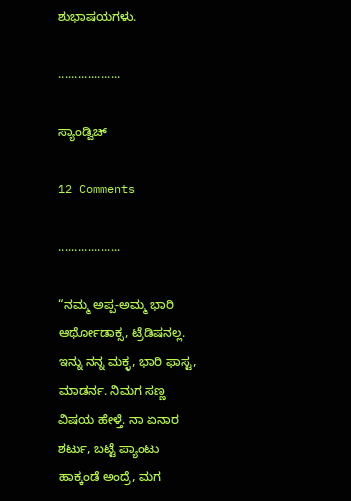ಶುಭಾಷಯಗಳು.

...................

ಸ್ಯಾಂಡ್ವಿಚ್

12 Comments

...................

“ನಮ್ಮ ಅಪ್ಪ-ಅಮ್ಮ ಭಾರಿ ಆರ್ಥೋಡಾಕ್ಸ, ಟ್ರೆಡಿಷನಲ್ಲ. ಇನ್ನು ನನ್ನ ಮಕ್ಳ, ಭಾರಿ ಫಾಸ್ಟ, ಮಾಡರ್ನ. ನಿಮಗ ಸಣ್ಣ ವಿಷಯ ಹೇಳ್ತೆ. ನಾ ಏನಾರ ಶರ್ಟು, ಬಟ್ಟೆ ಪ್ಯಾಂಟು ಹಾಕ್ಕಂಡೆ ಅಂದ್ರೆ, ಮಗ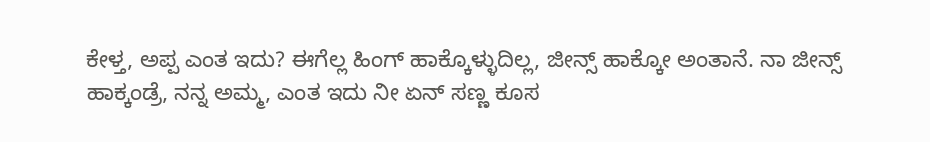ಕೇಳ್ತ, ಅಪ್ಪ ಎಂತ ಇದು? ಈಗೆಲ್ಲ ಹಿಂಗ್ ಹಾಕ್ಕೊಳ್ಳುದಿಲ್ಲ, ಜೀನ್ಸ್ ಹಾಕ್ಕೋ ಅಂತಾನೆ. ನಾ ಜೀನ್ಸ್ ಹಾಕ್ಕಂಡ್ರೆ, ನನ್ನ ಅಮ್ಮ, ಎಂತ ಇದು ನೀ ಏನ್ ಸಣ್ಣ ಕೂಸ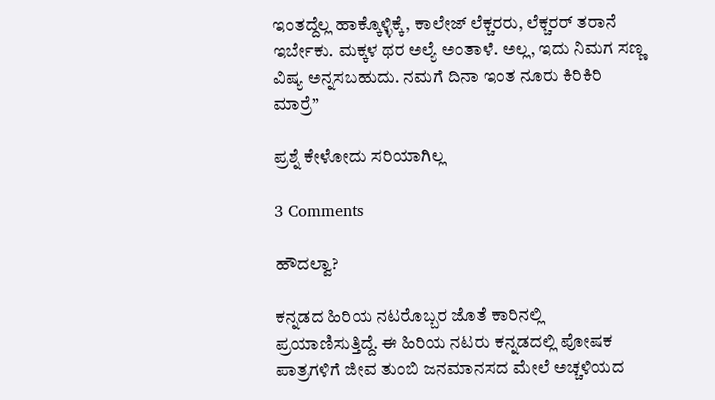ಇಂತದ್ದೆಲ್ಲ ಹಾಕ್ಕೊಳ್ಳಿಕ್ಕೆ, ಕಾಲೇಜ್ ಲೆಕ್ಚರರು, ಲೆಕ್ಚರರ್ ತರಾನೆ ಇರ್ಬೇಕು. ಮಕ್ಕಳ ಥರ ಅಲ್ಯೆ ಅಂತಾಳೆ. ಅಲ್ಲ, ಇದು ನಿಮಗ ಸಣ್ಣ ವಿಷ್ಯ ಅನ್ನಸಬಹುದು. ನಮಗೆ ದಿನಾ ಇಂತ ನೂರು ಕಿರಿಕಿರಿ ಮಾರ್ರೆ”

ಪ್ರಶ್ನೆ ಕೇಳೋದು ಸರಿಯಾಗಿಲ್ಲ

3 Comments

ಹೌದಲ್ವಾ?

ಕನ್ನಡದ ಹಿರಿಯ ನಟರೊಬ್ಬರ ಜೊತೆ ಕಾರಿನಲ್ಲಿ ಪ್ರಯಾಣಿಸುತ್ತಿದ್ದೆ. ಈ ಹಿರಿಯ ನಟರು ಕನ್ನಡದಲ್ಲಿ ಪೋಷಕ ಪಾತ್ರಗಳಿಗೆ ಜೀವ ತುಂಬಿ ಜನಮಾನಸದ ಮೇಲೆ ಅಚ್ಚಳಿಯದ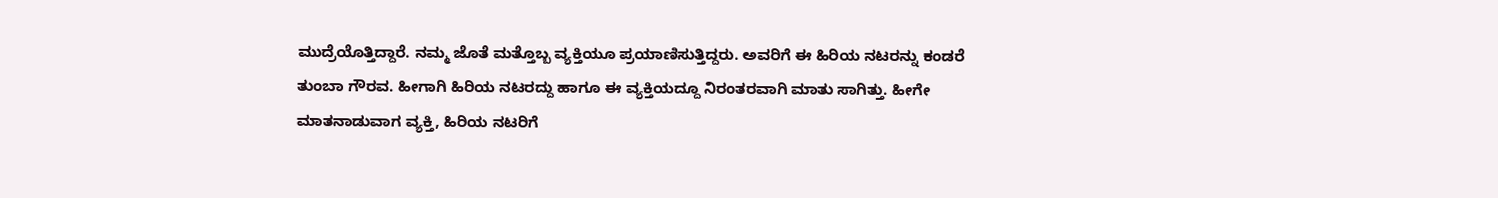ಮುದ್ರೆಯೊತ್ತಿದ್ದಾರೆ. ನಮ್ಮ ಜೊತೆ ಮತ್ತೊಬ್ಬ ವ್ಯಕ್ತಿಯೂ ಪ್ರಯಾಣಿಸುತ್ತಿದ್ದರು. ಅವರಿಗೆ ಈ ಹಿರಿಯ ನಟರನ್ನು ಕಂಡರೆ ತುಂಬಾ ಗೌರವ. ಹೀಗಾಗಿ ಹಿರಿಯ ನಟರದ್ದು ಹಾಗೂ ಈ ವ್ಯಕ್ತಿಯದ್ದೂ ನಿರಂತರವಾಗಿ ಮಾತು ಸಾಗಿತ್ತು. ಹೀಗೇ ಮಾತನಾಡುವಾಗ ವ್ಯಕ್ತಿ, ಹಿರಿಯ ನಟರಿಗೆ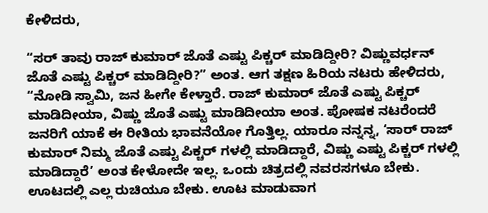ಕೇಳಿದರು,

“ಸರ್ ತಾವು ರಾಜ್ ಕುಮಾರ್ ಜೊತೆ ಎಷ್ಟು ಪಿಕ್ಚರ್ ಮಾಡಿದ್ದೀರಿ? ವಿಷ್ಣುವರ್ಧನ್ ಜೊತೆ ಎಷ್ಟು ಪಿಕ್ಚರ್ ಮಾಡಿದ್ದೀರಿ?” ಅಂತ. ಆಗ ತಕ್ಷಣ ಹಿರಿಯ ನಟರು ಹೇಳಿದರು, “ನೋಡಿ ಸ್ವಾಮಿ, ಜನ ಹೀಗೇ ಕೇಳ್ತಾರೆ. ರಾಜ್ ಕುಮಾರ್ ಜೊತೆ ಎಷ್ಟು ಪಿಕ್ಚರ್ ಮಾಡಿದೀಯಾ, ವಿಷ್ಣು ಜೊತೆ ಎಷ್ಟು ಮಾಡಿದೀಯಾ ಅಂತ. ಪೋಷಕ ನಟರೆಂದರೆ ಜನರಿಗೆ ಯಾಕೆ ಈ ರೀತಿಯ ಭಾವನೆಯೋ ಗೊತ್ತಿಲ್ಲ. ಯಾರೂ ನನ್ನನ್ನ, ‘ಸಾರ್ ರಾಜ್ ಕುಮಾರ್ ನಿಮ್ಮ ಜೊತೆ ಎಷ್ಟು ಪಿಕ್ಚರ್ ಗಳಲ್ಲಿ ಮಾಡಿದ್ದಾರೆ, ವಿಷ್ಣು ಎಷ್ಟು ಪಿಕ್ಚರ್ ಗಳಲ್ಲಿ ಮಾಡಿದ್ದಾರೆ’ ಅಂತ ಕೇಳೋದೇ ಇಲ್ಲ. ಒಂದು ಚಿತ್ರದಲ್ಲಿ ನವರಸಗಳೂ ಬೇಕು. ಊಟದಲ್ಲಿ ಎಲ್ಲ ರುಚಿಯೂ ಬೇಕು. ಊಟ ಮಾಡುವಾಗ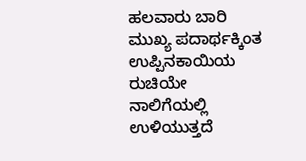ಹಲವಾರು ಬಾರಿ ಮುಖ್ಯ ಪದಾರ್ಥಕ್ಕಿಂತ ಉಪ್ಪಿನಕಾಯಿಯ ರುಚಿಯೇ ನಾಲಿಗೆಯಲ್ಲಿ ಉಳಿಯುತ್ತದೆ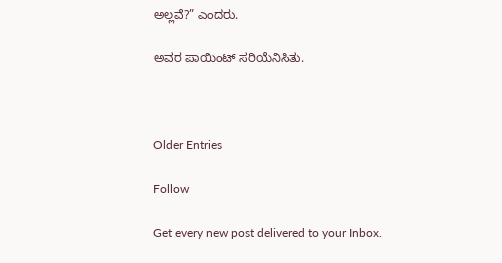ಅಲ್ಲವೆ?” ಎಂದರು.

ಅವರ ಪಾಯಿಂಟ್ ಸರಿಯೆನಿಸಿತು.



Older Entries

Follow

Get every new post delivered to your Inbox.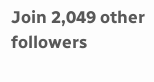Join 2,049 other followers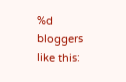%d bloggers like this: